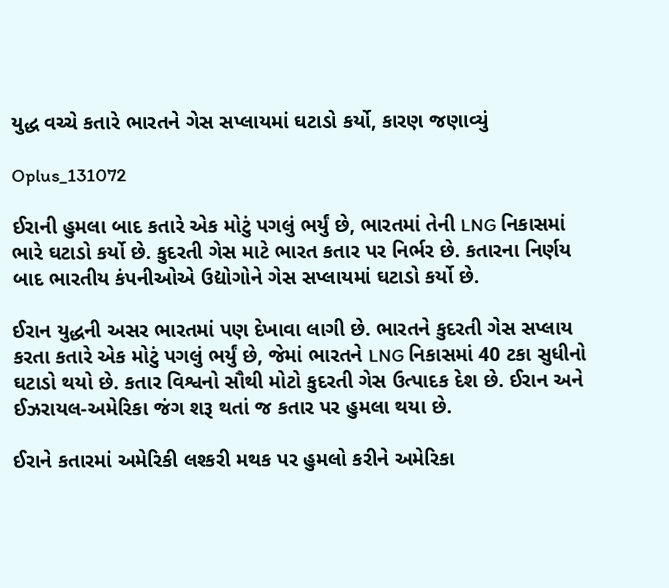યુદ્ધ વચ્ચે કતારે ભારતને ગેસ સપ્લાયમાં ઘટાડો કર્યો, કારણ જણાવ્યું

Oplus_131072

ઈરાની હુમલા બાદ કતારે એક મોટું પગલું ભર્યું છે, ભારતમાં તેની LNG નિકાસમાં ભારે ઘટાડો કર્યો છે. કુદરતી ગેસ માટે ભારત કતાર પર નિર્ભર છે. કતારના નિર્ણય બાદ ભારતીય કંપનીઓએ ઉદ્યોગોને ગેસ સપ્લાયમાં ઘટાડો કર્યો છે.

ઈરાન યુદ્ધની અસર ભારતમાં પણ દેખાવા લાગી છે. ભારતને કુદરતી ગેસ સપ્લાય કરતા કતારે એક મોટું પગલું ભર્યું છે, જેમાં ભારતને LNG નિકાસમાં 40 ટકા સુધીનો ઘટાડો થયો છે. કતાર વિશ્વનો સૌથી મોટો કુદરતી ગેસ ઉત્પાદક દેશ છે. ઈરાન અને ઈઝરાયલ-અમેરિકા જંગ શરૂ થતાં જ કતાર પર હુમલા થયા છે.

ઈરાને કતારમાં અમેરિકી લશ્કરી મથક પર હુમલો કરીને અમેરિકા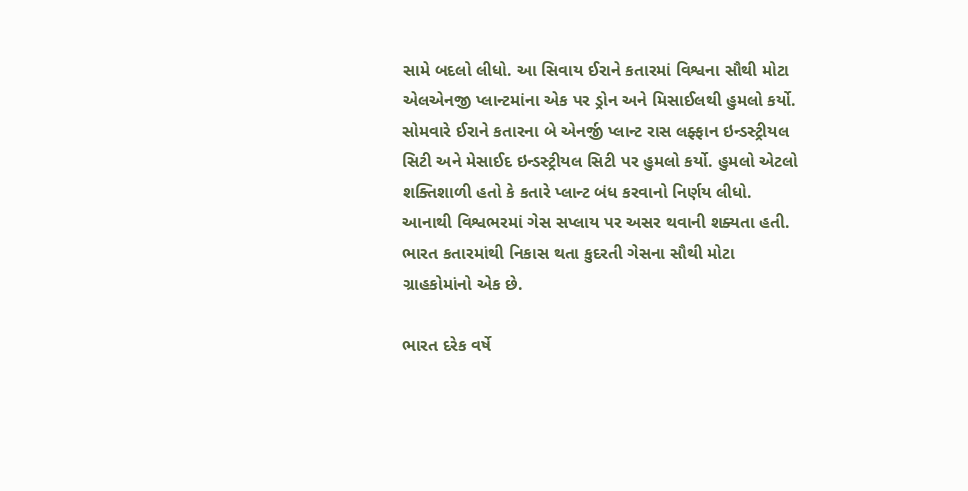સામે બદલો લીધો. આ સિવાય ઈરાને કતારમાં વિશ્વના સૌથી મોટા એલએનજી પ્લાન્ટમાંના એક પર ડ્રોન અને મિસાઈલથી હુમલો કર્યો. સોમવારે ઈરાને કતારના બે એનર્જી પ્લાન્ટ રાસ લફ્ફાન ઇન્ડસ્ટ્રીયલ સિટી અને મેસાઈદ ઇન્ડસ્ટ્રીયલ સિટી પર હુમલો કર્યો. હુમલો એટલો શક્તિશાળી હતો કે કતારે પ્લાન્ટ બંધ કરવાનો નિર્ણય લીધો. આનાથી વિશ્વભરમાં ગેસ સપ્લાય પર અસર થવાની શક્યતા હતી. ભારત કતારમાંથી નિકાસ થતા કુદરતી ગેસના સૌથી મોટા ગ્રાહકોમાંનો એક છે.

ભારત દરેક વર્ષે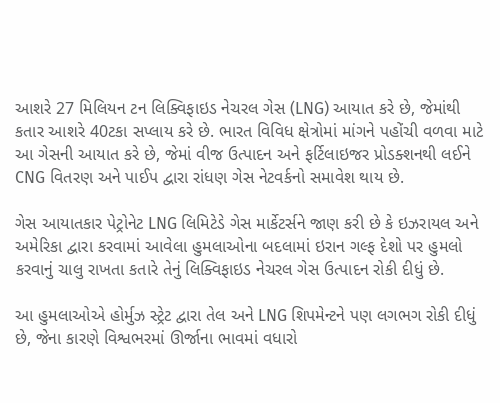આશરે 27 મિલિયન ટન લિક્વિફાઇડ નેચરલ ગેસ (LNG) આયાત કરે છે, જેમાંથી કતાર આશરે 40ટકા સપ્લાય કરે છે. ભારત વિવિધ ક્ષેત્રોમાં માંગને પહોંચી વળવા માટે આ ગેસની આયાત કરે છે, જેમાં વીજ ઉત્પાદન અને ફર્ટિલાઇજર પ્રોડક્શનથી લઈને CNG વિતરણ અને પાઈપ દ્વારા રાંધણ ગેસ નેટવર્કનો સમાવેશ થાય છે.

ગેસ આયાતકાર પેટ્રોનેટ LNG લિમિટેડે ગેસ માર્કેટર્સને જાણ કરી છે કે ઇઝરાયલ અને અમેરિકા દ્વારા કરવામાં આવેલા હુમલાઓના બદલામાં ઇરાન ગલ્ફ દેશો પર હુમલો કરવાનું ચાલુ રાખતા કતારે તેનું લિક્વિફાઇડ નેચરલ ગેસ ઉત્પાદન રોકી દીધું છે.

આ હુમલાઓએ હોર્મુઝ સ્ટ્રેટ દ્વારા તેલ અને LNG શિપમેન્ટને પણ લગભગ રોકી દીધું છે, જેના કારણે વિશ્વભરમાં ઊર્જાના ભાવમાં વધારો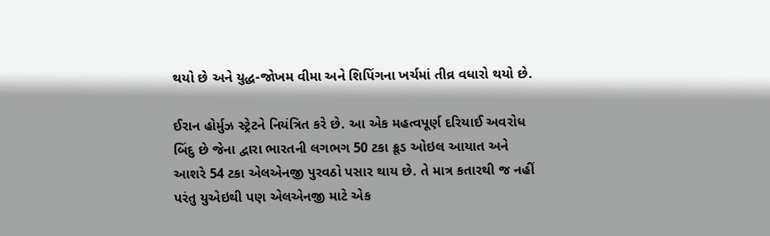થયો છે અને યુદ્ધ-જોખમ વીમા અને શિપિંગના ખર્ચમાં તીવ્ર વધારો થયો છે.

ઈરાન હોર્મુઝ સ્ટ્રેટને નિયંત્રિત કરે છે. આ એક મહત્વપૂર્ણ દરિયાઈ અવરોધ બિંદુ છે જેના દ્વારા ભારતની લગભગ 50 ટકા ક્રૂડ ઓઇલ આયાત અને આશરે 54 ટકા એલએનજી પુરવઠો પસાર થાય છે. તે માત્ર કતારથી જ નહીં પરંતુ યુએઇથી પણ એલએનજી માટે એક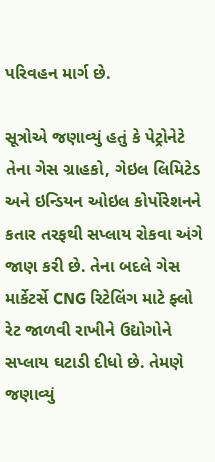પરિવહન માર્ગ છે.

સૂત્રોએ જણાવ્યું હતું કે પેટ્રોનેટે તેના ગેસ ગ્રાહકો, ગેઇલ લિમિટેડ અને ઇન્ડિયન ઓઇલ કોર્પોરેશનને કતાર તરફથી સપ્લાય રોકવા અંગે જાણ કરી છે. તેના બદલે ગેસ માર્કેટર્સે CNG રિટેલિંગ માટે ફ્લો રેટ જાળવી રાખીને ઉદ્યોગોને સપ્લાય ઘટાડી દીધો છે. તેમણે જણાવ્યું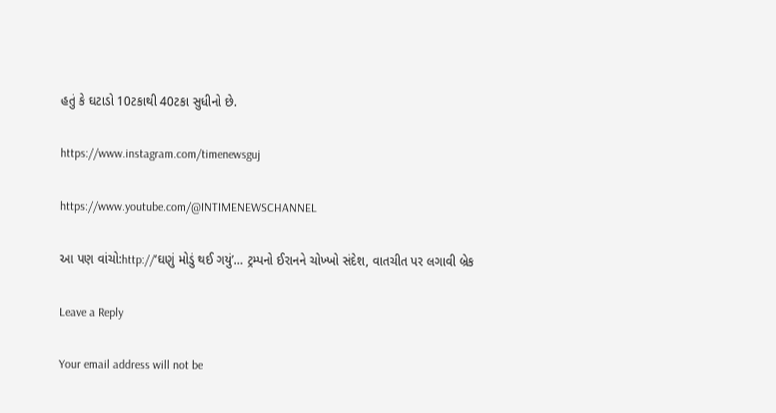હતું કે ઘટાડો 10ટકાથી 40ટકા સુધીનો છે.

https://www.instagram.com/timenewsguj

https://www.youtube.com/@INTIMENEWSCHANNEL

આ પણ વાંચો:http://‘ઘણું મોડું થઈ ગયું’… ટ્રમ્પનો ઈરાનને ચોખ્ખો સંદેશ, વાતચીત પર લગાવી બ્રેક

Leave a Reply

Your email address will not be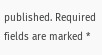published. Required fields are marked *